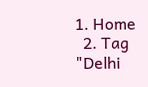1. Home
  2. Tag "Delhi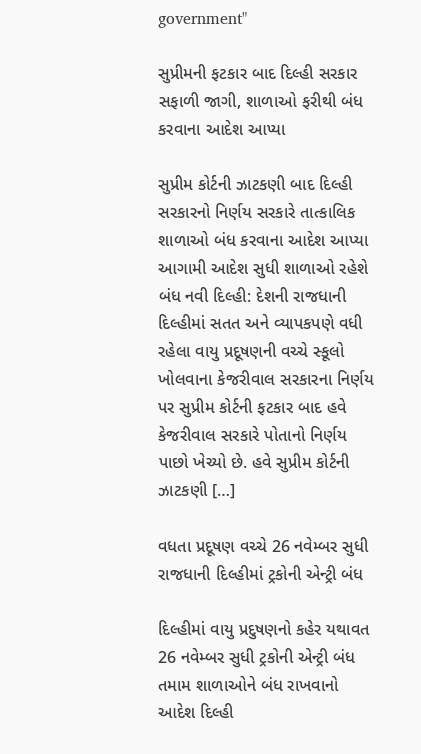government"

સુપ્રીમની ફટકાર બાદ દિલ્હી સરકાર સફાળી જાગી, શાળાઓ ફરીથી બંધ કરવાના આદેશ આપ્યા

સુપ્રીમ કોર્ટની ઝાટકણી બાદ દિલ્હી સરકારનો નિર્ણય સરકારે તાત્કાલિક શાળાઓ બંધ કરવાના આદેશ આપ્યા આગામી આદેશ સુધી શાળાઓ રહેશે બંધ નવી દિલ્હી: દેશની રાજધાની દિલ્હીમાં સતત અને વ્યાપકપણે વધી રહેલા વાયુ પ્રદૂષણની વચ્ચે સ્કૂલો ખોલવાના કેજરીવાલ સરકારના નિર્ણય પર સુપ્રીમ કોર્ટની ફટકાર બાદ હવે કેજરીવાલ સરકારે પોતાનો નિર્ણય પાછો ખેચ્યો છે. હવે સુપ્રીમ કોર્ટની ઝાટકણી […]

વધતા પ્રદૂષણ વચ્ચે 26 નવેમ્બર સુધી રાજધાની દિલ્હીમાં ટ્રકોની એન્ટ્રી બંધ

દિલ્હીમાં વાયુ પ્રદુષણનો કહેર યથાવત 26 નવેમ્બર સુધી ટ્રકોની એન્ટ્રી બંધ તમામ શાળાઓને બંધ રાખવાનો આદેશ દિલ્હી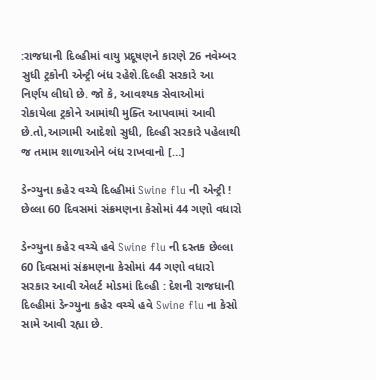:રાજધાની દિલ્હીમાં વાયુ પ્રદૂષણને કારણે 26 નવેમ્બર સુધી ટ્રકોની એન્ટ્રી બંધ રહેશે.દિલ્હી સરકારે આ નિર્ણય લીધો છે. જો કે, આવશ્યક સેવાઓમાં રોકાયેલા ટ્રકોને આમાંથી મુક્તિ આપવામાં આવી છે.તો,આગામી આદેશો સુધી, દિલ્હી સરકારે પહેલાથી જ તમામ શાળાઓને બંધ રાખવાનો […]

ડેન્ગ્યુના કહેર વચ્ચે દિલ્હીમાં Swine flu ની એન્ટ્રી ! છેલ્લા 60 દિવસમાં સંક્રમણના કેસોમાં 44 ગણો વધારો

ડેન્ગ્યુના કહેર વચ્ચે હવે Swine flu ની દસ્તક છેલ્લા 60 દિવસમાં સંક્રમણના કેસોમાં 44 ગણો વધારો સરકાર આવી એલર્ટ મોડમાં દિલ્હી : દેશની રાજધાની દિલ્હીમાં ડેન્ગ્યુના કહેર વચ્ચે હવે Swine flu ના કેસો સામે આવી રહ્યા છે.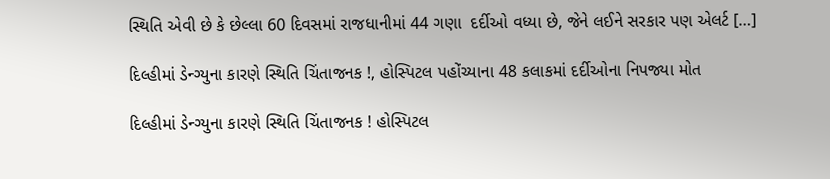સ્થિતિ એવી છે કે છેલ્લા 60 દિવસમાં રાજધાનીમાં 44 ગણા  દર્દીઓ વધ્યા છે, જેને લઈને સરકાર પણ એલર્ટ […]

દિલ્હીમાં ડેન્ગ્યુના કારણે સ્થિતિ ચિંતાજનક !, હોસ્પિટલ પહોંચ્યાના 48 કલાકમાં દર્દીઓના નિપજ્યા મોત

દિલ્હીમાં ડેન્ગ્યુના કારણે સ્થિતિ ચિંતાજનક ! હોસ્પિટલ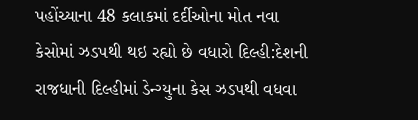પહોંચ્યાના 48 કલાકમાં દર્દીઓના મોત નવા કેસોમાં ઝડપથી થઇ રહ્યો છે વધારો દિલ્હી:દેશની રાજધાની દિલ્હીમાં ડેન્ગ્યુના કેસ ઝડપથી વધવા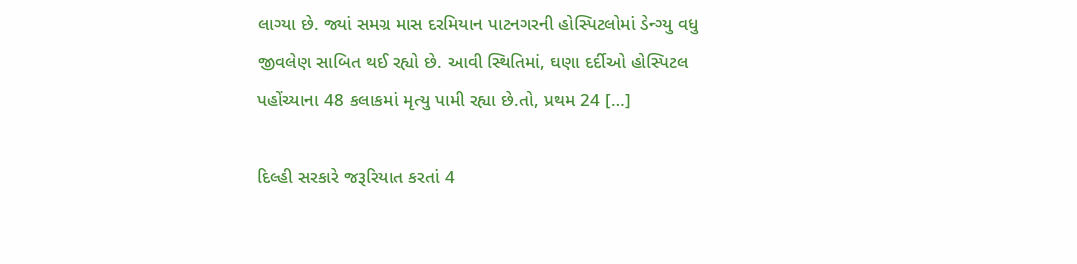લાગ્યા છે. જ્યાં સમગ્ર માસ દરમિયાન પાટનગરની હોસ્પિટલોમાં ડેન્ગ્યુ વધુ જીવલેણ સાબિત થઈ રહ્યો છે. આવી સ્થિતિમાં, ઘણા દર્દીઓ હોસ્પિટલ પહોંચ્યાના 48 કલાકમાં મૃત્યુ પામી રહ્યા છે.તો, પ્રથમ 24 […]

દિલ્હી સરકારે જરૂરિયાત કરતાં 4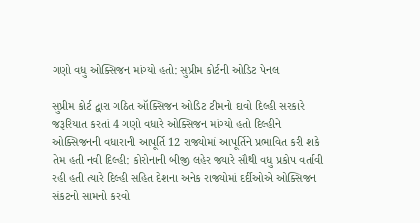ગણો વધુ ઓક્સિજન માંગ્યો હતો: સુપ્રીમ કોર્ટની ઓડિટ પેનલ

સુપ્રીમ કોર્ટ દ્વારા ગઠિત ઑક્સિજન ઓડિટ ટીમનો દાવો દિલ્હી સરકારે જરૂરિયાત કરતાં 4 ગણો વધારે ઓક્સિજન માંગ્યો હતો દિલ્હીને ઓક્સિજનની વધારાની આપૂર્તિ 12 રાજ્યોમાં આપૂર્તિને પ્રભાવિત કરી શકે તેમ હતી નવી દિલ્હી: કોરોનાની બીજી લહેર જ્યારે સૌથી વધુ પ્રકોપ વર્તાવી રહી હતી ત્યારે દિલ્હી સહિત દેશના અનેક રાજ્યોમાં દર્દીઓએ ઓક્સિજન સંકટનો સામનો કરવો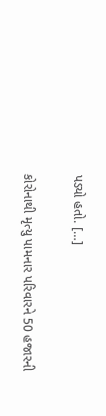પડ્યો હતો. […]

કોરોનાથી મૃત્યુ પામનાર પરિવારને 50 હજારની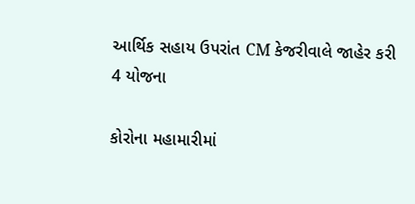આર્થિક સહાય ઉપરાંત CM કેજરીવાલે જાહેર કરી 4 યોજના

કોરોના મહામારીમાં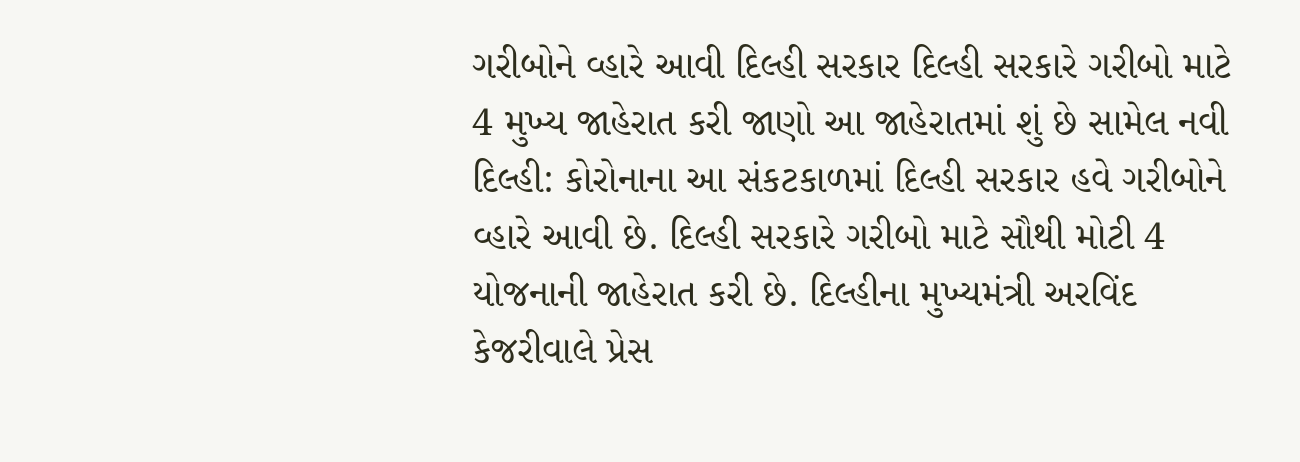ગરીબોને વ્હારે આવી દિલ્હી સરકાર દિલ્હી સરકારે ગરીબો માટે 4 મુખ્ય જાહેરાત કરી જાણો આ જાહેરાતમાં શું છે સામેલ નવી દિલ્હી: કોરોનાના આ સંકટકાળમાં દિલ્હી સરકાર હવે ગરીબોને વ્હારે આવી છે. દિલ્હી સરકારે ગરીબો માટે સૌથી મોટી 4 યોજનાની જાહેરાત કરી છે. દિલ્હીના મુખ્યમંત્રી અરવિંદ કેજરીવાલે પ્રેસ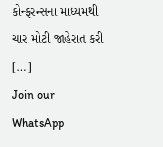કોન્ફરન્સના માધ્યમથી ચાર મોટી જાહેરાત કરી […]
Join our WhatsApp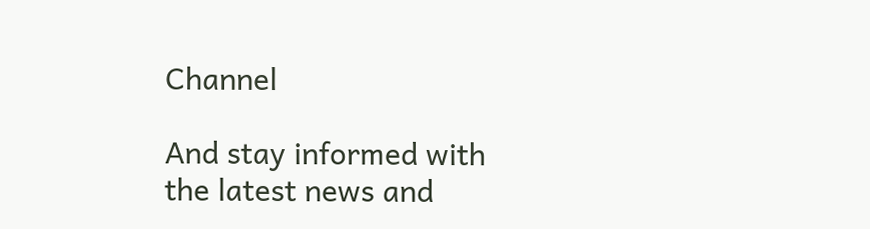Channel

And stay informed with the latest news and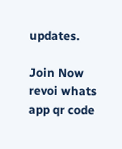updates.

Join Now
revoi whats app qr code